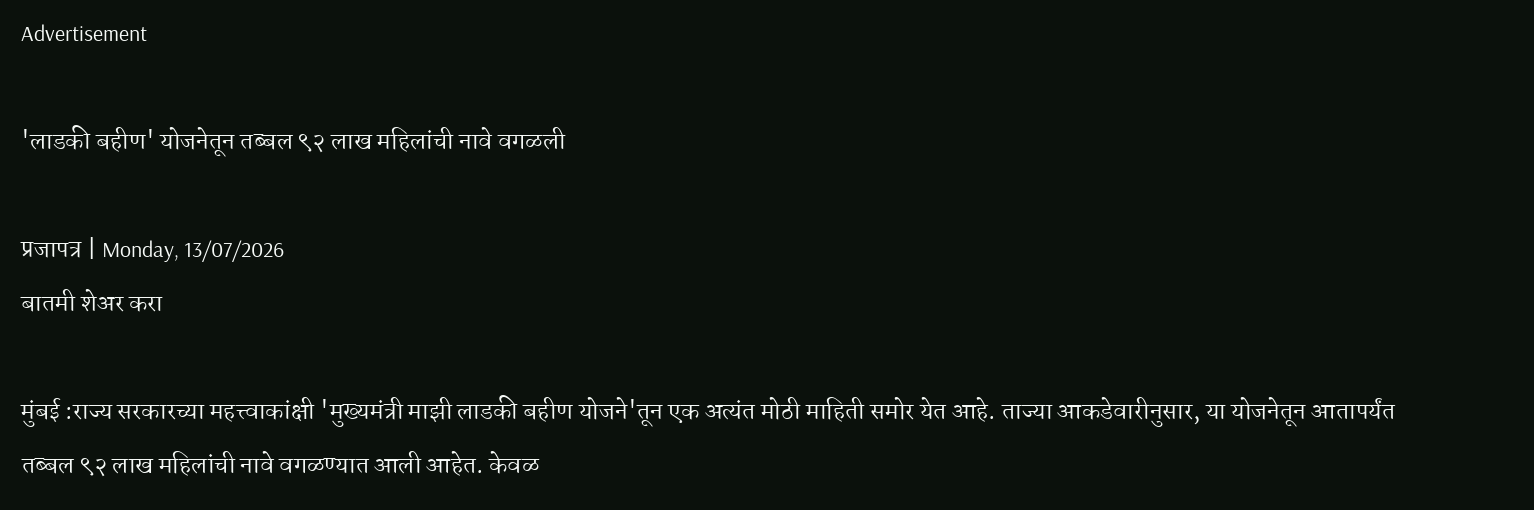Advertisement

'लाडकी बहीण' योजनेतून तब्बल ९२ लाख महिलांची नावे वगळली

प्रजापत्र | Monday, 13/07/2026
बातमी शेअर करा

मुंबई :राज्य सरकारच्या महत्त्वाकांक्षी 'मुख्यमंत्री माझी लाडकी बहीण योजने'तून एक अत्यंत मोठी माहिती समोर येत आहे. ताज्या आकडेवारीनुसार, या योजनेतून आतापर्यंत तब्बल ९२ लाख महिलांची नावे वगळण्यात आली आहेत. केवळ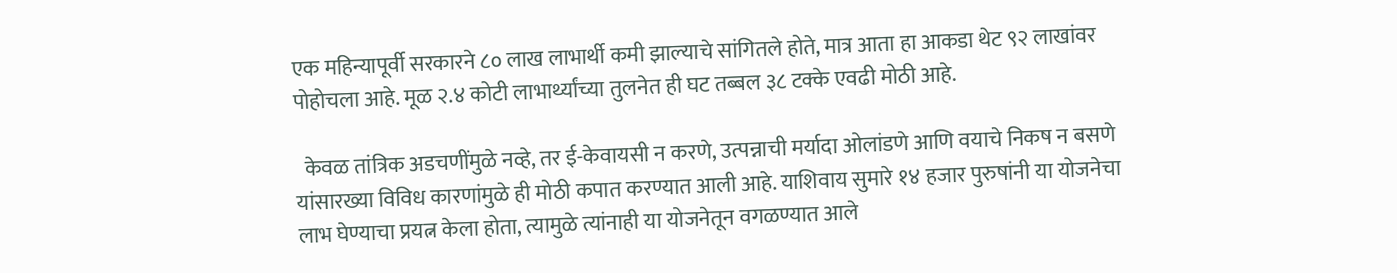एक महिन्यापूर्वी सरकारने ८० लाख लाभार्थी कमी झाल्याचे सांगितले होते, मात्र आता हा आकडा थेट ९२ लाखांवर पोहोचला आहे. मूळ २.४ कोटी लाभार्थ्यांच्या तुलनेत ही घट तब्बल ३८ टक्के एवढी मोठी आहे.

  केवळ तांत्रिक अडचणींमुळे नव्हे, तर ई-केवायसी न करणे, उत्पन्नाची मर्यादा ओलांडणे आणि वयाचे निकष न बसणे यांसारख्या विविध कारणांमुळे ही मोठी कपात करण्यात आली आहे. याशिवाय सुमारे १४ हजार पुरुषांनी या योजनेचा लाभ घेण्याचा प्रयत्न केला होता, त्यामुळे त्यांनाही या योजनेतून वगळण्यात आले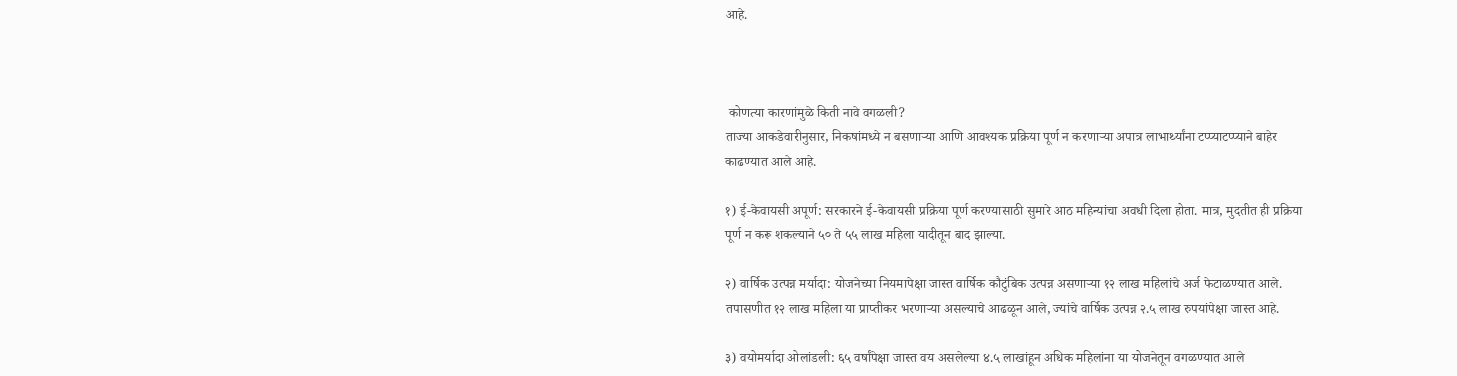आहे.



 कोणत्या कारणांमुळे किती नावे वगळली?
ताज्या आकडेवारीनुसार, निकषांमध्ये न बसणाऱ्या आणि आवश्यक प्रक्रिया पूर्ण न करणाऱ्या अपात्र लाभार्थ्यांना टप्प्याटप्प्याने बाहेर काढण्यात आले आहे.

१) ई-केवायसी अपूर्ण: सरकारने ई-केवायसी प्रक्रिया पूर्ण करण्यासाठी सुमारे आठ महिन्यांचा अवधी दिला होता. मात्र, मुदतीत ही प्रक्रिया पूर्ण न करू शकल्याने ५० ते ५५ लाख महिला यादीतून बाद झाल्या.

२) वार्षिक उत्पन्न मर्यादा: योजनेच्या नियमापेक्षा जास्त वार्षिक कौटुंबिक उत्पन्न असणाऱ्या १२ लाख महिलांचे अर्ज फेटाळण्यात आले. तपासणीत १२ लाख महिला या प्राप्तीकर भरणाऱ्या असल्याचे आढळून आले, ज्यांचे वार्षिक उत्पन्न २.५ लाख रुपयांपेक्षा जास्त आहे.

३) वयोमर्यादा ओलांडली: ६५ वर्षांपेक्षा जास्त वय असलेल्या ४.५ लाखांहून अधिक महिलांना या योजनेतून वगळण्यात आले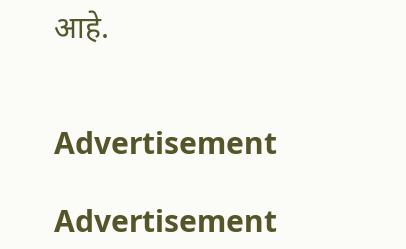आहे.


Advertisement

Advertisement